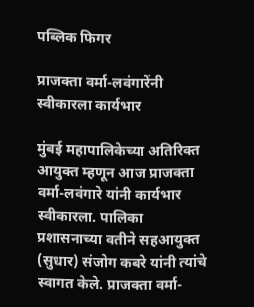पब्लिक फिगर

प्राजक्ता वर्मा-लवंगारेंनी स्वीकारला कार्यभार

मुंबई महापालिकेच्या अतिरिक्त आयुक्त म्हणून आज प्राजक्ता वर्मा-लवंगारे यांनी कार्यभार स्वीकारला. पालिका प्रशासनाच्या वतीने सहआयुक्त (सुधार) संजोग कबरे यांनी त्यांचे स्वागत केले. प्राजक्ता वर्मा-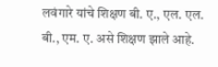लवंगारे यांचे शिक्षण बी. ए., एल. एल. बी., एम. ए. असे शिक्षण झाले आहे.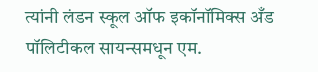त्यांनी लंडन स्कूल ऑफ इकॉनॉमिक्स अँड पॉलिटीकल सायन्समधून एम.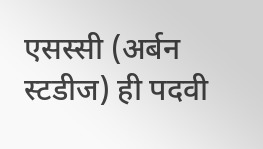एसस्सी (अर्बन स्टडीज) ही पदवी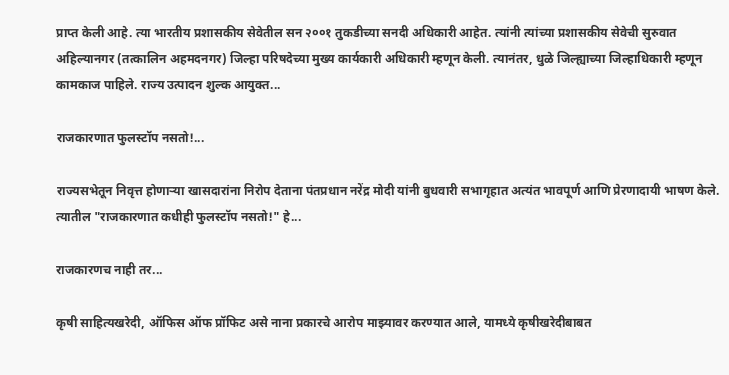प्राप्त केली आहे. त्या भारतीय प्रशासकीय सेवेतील सन २००१ तुकडीच्या सनदी अधिकारी आहेत. त्यांनी त्यांच्या प्रशासकीय सेवेची सुरुवात अहिल्यानगर (तत्कालिन अहमदनगर) जिल्हा परिषदेच्या मुख्य कार्यकारी अधिकारी म्हणून केली. त्यानंतर, धुळे जिल्ह्याच्या जिल्हाधिकारी म्हणून कामकाज पाहिले. राज्य उत्पादन शुल्क आयुक्त...

राजकारणात फुलस्टॉप नसतो!...

राज्यसभेतून निवृत्त होणाऱ्या खासदारांना निरोप देताना पंतप्रधान नरेंद्र मोदी यांनी बुधवारी सभागृहात अत्यंत भावपूर्ण आणि प्रेरणादायी भाषण केले. त्यातील "राजकारणात कधीही फुलस्टॉप नसतो!" हे...

राजकारणच नाही तर...

कृषी साहित्यखरेदी, ऑफिस ऑफ प्रॉफिट असे नाना प्रकारचे आरोप माझ्यावर करण्यात आले, यामध्ये कृषीखरेदीबाबत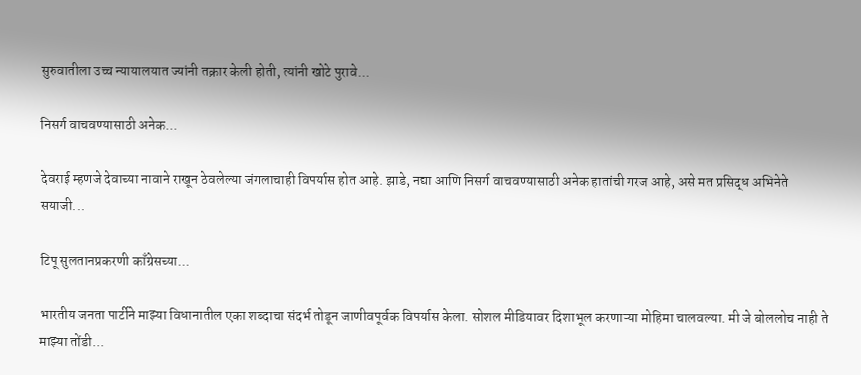सुरुवातीला उच्च न्यायालयात ज्यांनी तक्रार केली होती, त्यांनी खोटे पुरावे...

निसर्ग वाचवण्यासाठी अनेक...

देवराई म्हणजे देवाच्या नावाने राखून ठेवलेल्या जंगलाचाही विपर्यास होत आहे. झाडे, नद्या आणि निसर्ग वाचवण्यासाठी अनेक हातांची गरज आहे, असे मत प्रसिद्ध अभिनेते सयाजी...

टिपू सुलतानप्रकरणी काँग्रेसच्या...

भारतीय जनता पार्टीने माझ्या विधानातील एका शब्दाचा संदर्भ तोडून जाणीवपूर्वक विपर्यास केला. सोशल मीडियावर दिशाभूल करणाऱ्या मोहिमा चालवल्या. मी जे बोललोच नाही ते माझ्या तोंडी...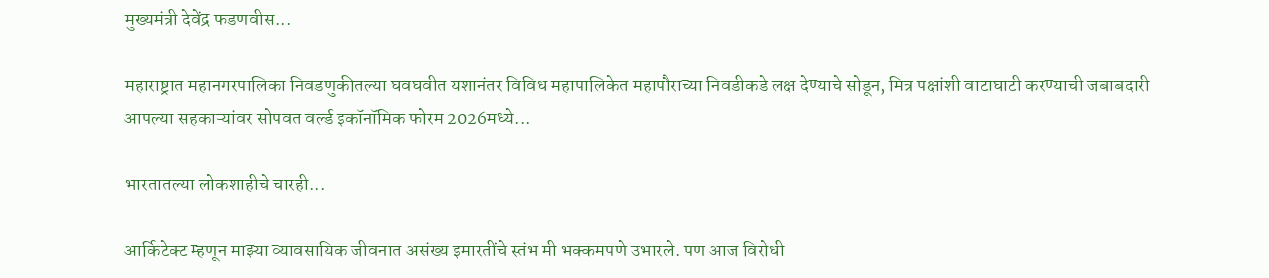मुख्यमंत्री देवेंद्र फडणवीस...

महाराष्ट्रात महानगरपालिका निवडणुकीतल्या घवघवीत यशानंतर विविध महापालिकेत महापौराच्या निवडीकडे लक्ष देण्याचे सोडून, मित्र पक्षांशी वाटाघाटी करण्याची जबाबदारी आपल्या सहकाऱ्यांवर सोपवत वर्ल्ड इकॉनॉमिक फोरम 2026मध्ये...

भारतातल्या लोकशाहीचे चारही...

आर्किटेक्ट म्हणून माझ्या व्यावसायिक जीवनात असंख्य इमारतींचे स्तंभ मी भक्कमपणे उभारले. पण आज विरोधी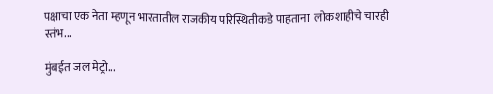पक्षाचा एक नेता म्हणून भारतातील राजकीय परिस्थितीकडे पाहताना  लोकशाहीचे चारही स्तंभ...

मुंबईत जल मेट्रो...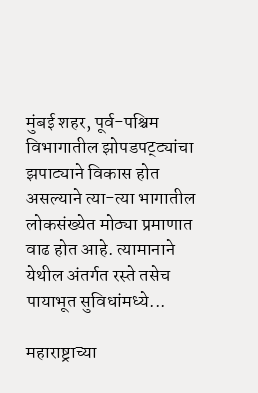मुंबई शहर, पूर्व-पश्चिम विभागातील झोपडपट्ट्यांचा झपाट्याने विकास होत असल्याने त्या-त्या भागातील लोकसंख्येत मोठ्या प्रमाणात वाढ होत आहे. त्यामानाने येथील अंतर्गत रस्ते तसेच पायाभूत सुविधांमध्ये...

महाराष्ट्राच्या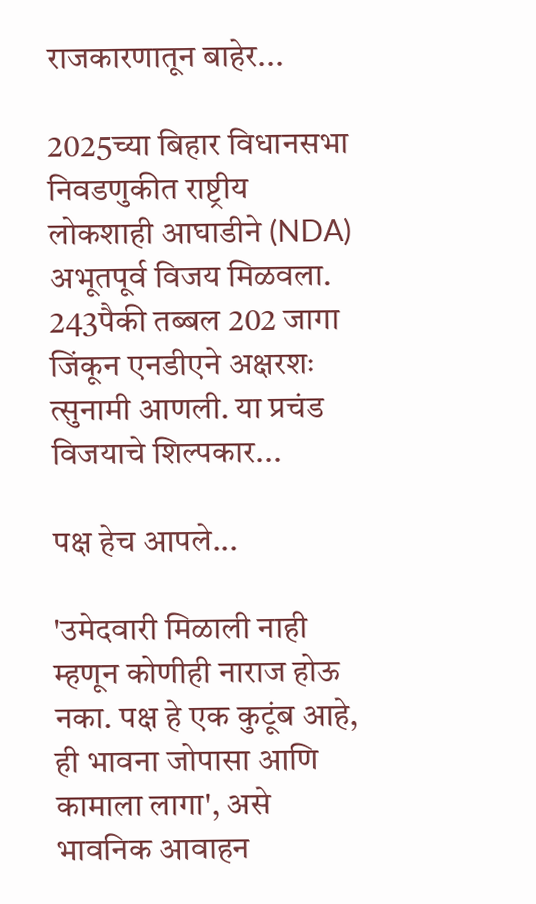राजकारणातून बाहेर...

2025च्या बिहार विधानसभा निवडणुकीत राष्ट्रीय लोकशाही आघाडीने (NDA) अभूतपूर्व विजय मिळवला. 243पैकी तब्बल 202 जागा जिंकून एनडीएने अक्षरशः त्सुनामी आणली. या प्रचंड विजयाचे शिल्पकार...

पक्ष हेच आपले...

'उमेदवारी मिळाली नाही म्हणून कोणीही नाराज होऊ नका. पक्ष हे एक कुटूंब आहे, ही भावना जोपासा आणि कामाला लागा', असे भावनिक आवाहन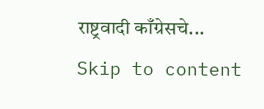राष्ट्रवादी काँग्रेसचे...
Skip to content